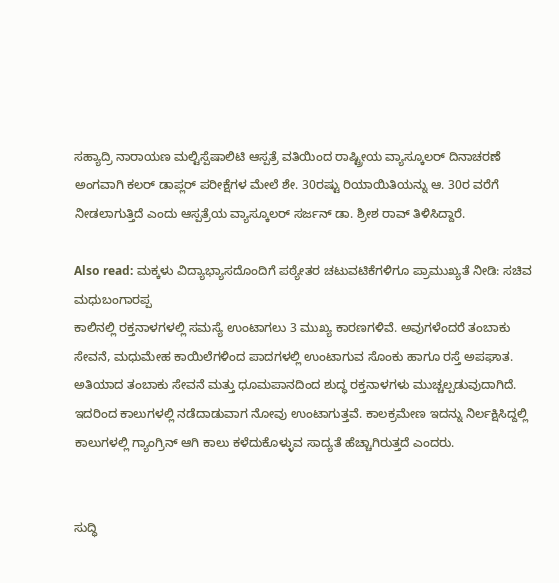ಸಹ್ಯಾದ್ರಿ ನಾರಾಯಣ ಮಲ್ಟಿಸ್ಪೆಷಾಲಿಟಿ ಆಸ್ಪತ್ರೆ ವತಿಯಿಂದ ರಾಷ್ಟ್ರೀಯ ವ್ಯಾಸ್ಕೂಲರ್ ದಿನಾಚರಣೆ ಅಂಗವಾಗಿ ಕಲರ್ ಡಾಪ್ಲರ್ ಪರೀಕ್ಷೆಗಳ ಮೇಲೆ ಶೇ. 30ರಷ್ಟು ರಿಯಾಯಿತಿಯನ್ನು ಆ. 30ರ ವರೆಗೆ ನೀಡಲಾಗುತ್ತಿದೆ ಎಂದು ಆಸ್ಪತ್ರೆಯ ವ್ಯಾಸ್ಕೂಲರ್ ಸರ್ಜನ್ ಡಾ. ಶ್ರೀಶ ರಾವ್ ತಿಳಿಸಿದ್ದಾರೆ.

Also read: ಮಕ್ಕಳು ವಿದ್ಯಾಭ್ಯಾಸದೊಂದಿಗೆ ಪಠ್ಯೇತರ ಚಟುವಟಿಕೆಗಳಿಗೂ ಪ್ರಾಮುಖ್ಯತೆ ನೀಡಿ: ಸಚಿವ ಮಧುಬಂಗಾರಪ್ಪ
ಕಾಲಿನಲ್ಲಿ ರಕ್ತನಾಳಗಳಲ್ಲಿ ಸಮಸ್ಯೆ ಉಂಟಾಗಲು 3 ಮುಖ್ಯ ಕಾರಣಗಳಿವೆ. ಅವುಗಳೆಂದರೆ ತಂಬಾಕು ಸೇವನೆ, ಮಧುಮೇಹ ಕಾಯಿಲೆಗಳಿಂದ ಪಾದಗಳಲ್ಲಿ ಉಂಟಾಗುವ ಸೊಂಕು ಹಾಗೂ ರಸ್ತೆ ಅಪಘಾತ. ಅತಿಯಾದ ತಂಬಾಕು ಸೇವನೆ ಮತ್ತು ಧೂಮಪಾನದಿಂದ ಶುದ್ಧ ರಕ್ತನಾಳಗಳು ಮುಚ್ಚಲ್ಪಡುವುದಾಗಿದೆ. ಇದರಿಂದ ಕಾಲುಗಳಲ್ಲಿ ನಡೆದಾಡುವಾಗ ನೋವು ಉಂಟಾಗುತ್ತವೆ. ಕಾಲಕ್ರಮೇಣ ಇದನ್ನು ನಿರ್ಲಕ್ಷಿಸಿದ್ದಲ್ಲಿ ಕಾಲುಗಳಲ್ಲಿ ಗ್ಯಾಂಗ್ರಿನ್ ಆಗಿ ಕಾಲು ಕಳೆದುಕೊಳ್ಳುವ ಸಾದ್ಯತೆ ಹೆಚ್ಚಾಗಿರುತ್ತದೆ ಎಂದರು.


ಸುದ್ಧಿ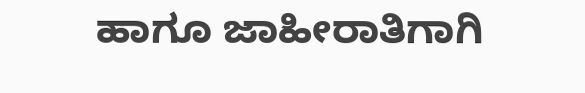ಹಾಗೂ ಜಾಹೀರಾತಿಗಾಗಿ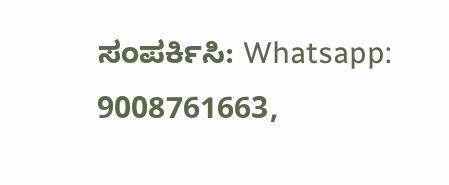ಸಂಪರ್ಕಿಸಿ: Whatsapp: 9008761663,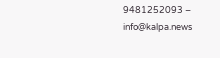9481252093 – info@kalpa.news